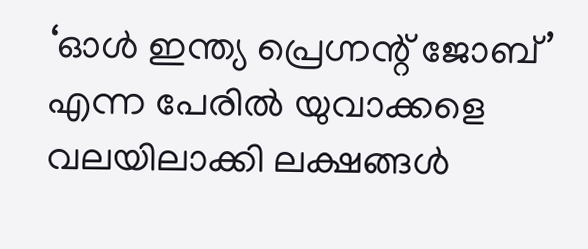‘ഓൾ ഇന്ത്യ പ്രെഗ്നന്റ് ജോബ്’ എന്ന പേരിൽ യുവാക്കളെ വലയിലാക്കി ലക്ഷങ്ങൾ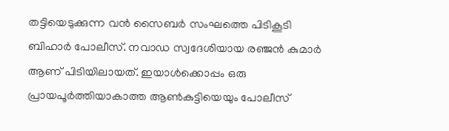തട്ടിയെടുക്കുന്ന വൻ സൈബർ സംഘത്തെ പിടികൂടി ബിഹാർ പോലീസ്. നവാഡ സ്വദേശിയായ രഞ്ജൻ കുമാർ ആണ് പിടിയിലായത്. ഇയാൾക്കൊപ്പം ഒരു പ്രായപൂർത്തിയാകാത്ത ആൺകുട്ടിയെയും പോലീസ്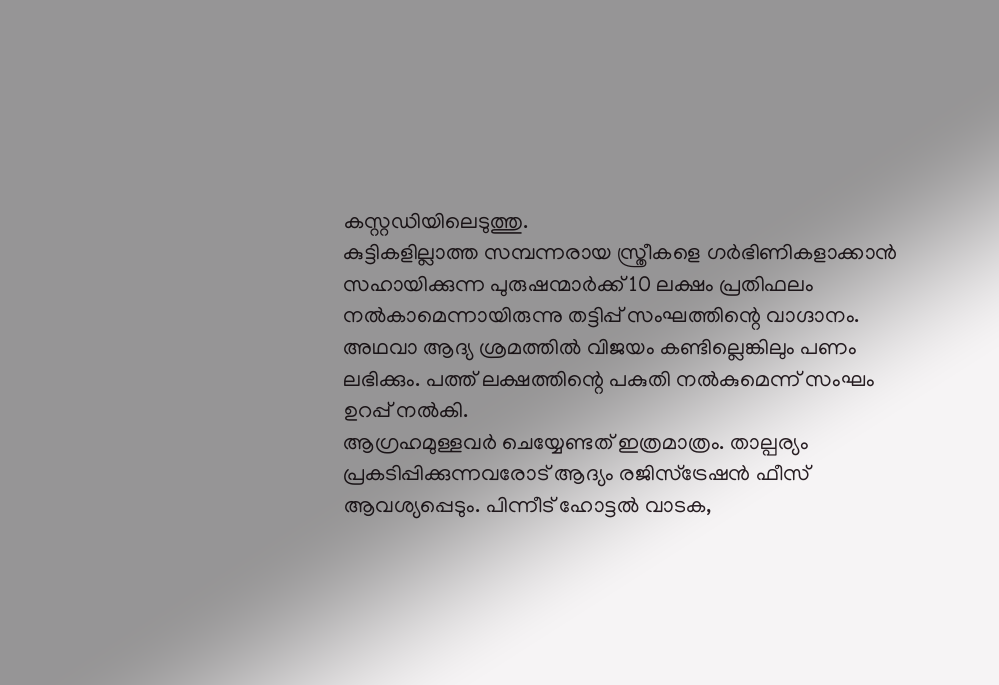കസ്റ്റഡിയിലെടുത്തു.
കുട്ടികളില്ലാത്ത സമ്പന്നരായ സ്ത്രീകളെ ഗർഭിണികളാക്കാൻ സഹായിക്കുന്ന പുരുഷന്മാർക്ക് 10 ലക്ഷം പ്രതിഫലം നൽകാമെന്നായിരുന്നു തട്ടിപ്പ് സംഘത്തിന്റെ വാഗ്ദാനം. അഥവാ ആദ്യ ശ്രമത്തിൽ വിജയം കണ്ടില്ലെങ്കിലും പണം ലഭിക്കും. പത്ത് ലക്ഷത്തിന്റെ പകുതി നൽകുമെന്ന് സംഘം ഉറപ്പ് നൽകി.
ആഗ്രഹമുള്ളവർ ചെയ്യേണ്ടത് ഇത്രമാത്രം. താല്പര്യം പ്രകടിപ്പിക്കുന്നവരോട് ആദ്യം രജിസ്ട്രേഷൻ ഫീസ് ആവശ്യപ്പെടും. പിന്നീട് ഹോട്ടൽ വാടക,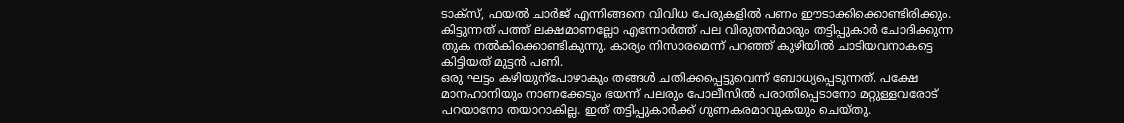ടാക്സ്, ഫയൽ ചാർജ് എന്നിങ്ങനെ വിവിധ പേരുകളിൽ പണം ഈടാക്കിക്കൊണ്ടിരിക്കും. കിട്ടുന്നത് പത്ത് ലക്ഷമാണല്ലോ എന്നോർത്ത് പല വിരുതൻമാരും തട്ടിപ്പുകാർ ചോദിക്കുന്ന തുക നൽകിക്കൊണ്ടികുന്നു. കാര്യം നിസാരമെന്ന് പറഞ്ഞ് കുഴിയിൽ ചാടിയവനാകട്ടെ കിട്ടിയത് മുട്ടൻ പണി.
ഒരു ഘട്ടം കഴിയുന്പോഴാകും തങ്ങൾ ചതിക്കപ്പെട്ടുവെന്ന് ബോധ്യപ്പെടുന്നത്. പക്ഷേ മാനഹാനിയും നാണക്കേടും ഭയന്ന് പലരും പോലീസിൽ പരാതിപ്പെടാനോ മറ്റുള്ളവരോട് പറയാനോ തയാറാകില്ല. ഇത് തട്ടിപ്പുകാർക്ക് ഗുണകരമാവുകയും ചെയ്തു.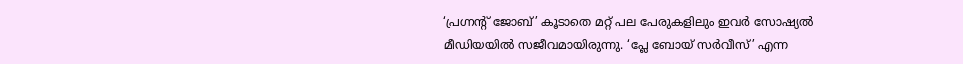‘പ്രഗ്നന്റ് ജോബ്’ കൂടാതെ മറ്റ് പല പേരുകളിലും ഇവർ സോഷ്യൽ മീഡിയയിൽ സജീവമായിരുന്നു. ‘പ്ലേ ബോയ് സർവീസ്’ എന്ന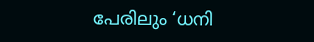പേരിലും ‘ധനി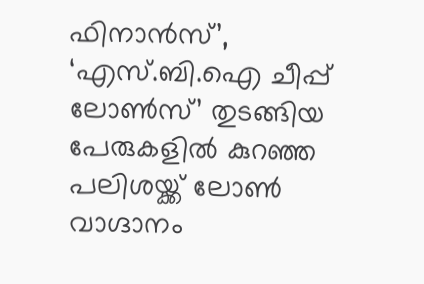ഫിനാൻസ്’, ‘എസ്.ബി.ഐ ചീപ്പ് ലോൺസ്’ തുടങ്ങിയ പേരുകളിൽ കുറഞ്ഞ പലിശയ്ക്ക് ലോൺ വാഗ്ദാനം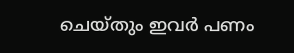ചെയ്തും ഇവർ പണം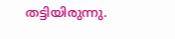തട്ടിയിരുന്നു.